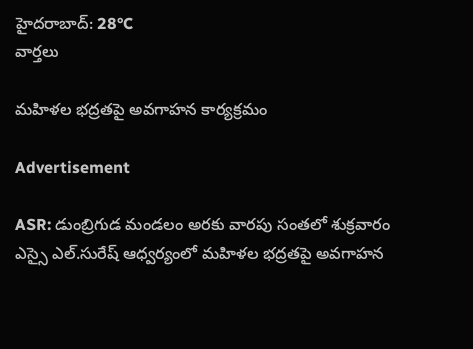హైదరాబాద్: 28°C
వార్తలు

మహిళల భద్రతపై అవగాహన కార్యక్రమం

Advertisement

ASR: డుంబ్రిగుడ మండలం అరకు వారపు సంతలో శుక్రవారం ఎస్సై ఎల్.సురేష్ ఆధ్వర్యంలో మహిళల భద్రతపై అవగాహన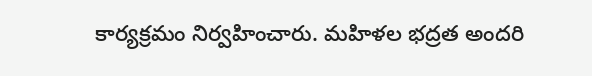కార్యక్రమం నిర్వహించారు. మహిళల భద్రత అందరి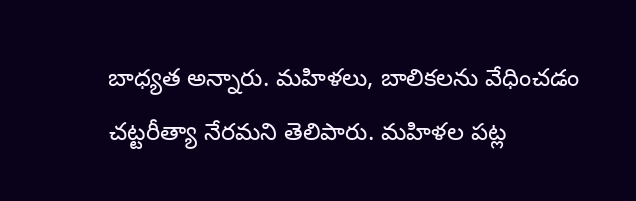బాధ్యత అన్నారు. మహిళలు, బాలికలను వేధించడం చట్టరీత్యా నేరమని తెలిపారు. మహిళల పట్ల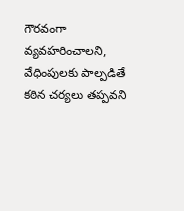గౌరవంగా వ్యవహరించాలని, వేధింపులకు పాల్పడితే కఠిన చర్యలు తప్పవని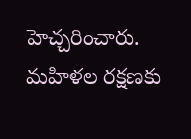హెచ్చరించారు. మహిళల రక్షణకు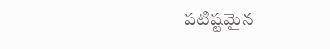పటిష్టమైన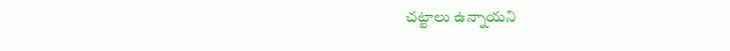చట్టాలు ఉన్నాయని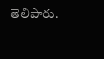తెలిపారు.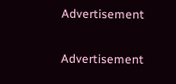Advertisement

Advertisement